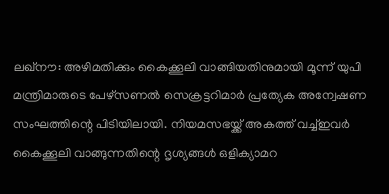ലഖ്നൗ: അഴിമതിക്കും കൈക്കൂലി വാങ്ങിയതിനുമായി മൂന്ന് യുപി മന്ത്രിമാരുടെ പേഴ്സണൽ സെക്രട്ടറിമാർ പ്രത്യേക അന്വേഷണ സംഘത്തിന്റെ പിടിയിലായി. നിയമസഭയ്ക്ക് അകത്ത് വച്ച്ഇവർ കൈക്കൂലി വാങ്ങുന്നതിന്റെ ദൃശ്യങ്ങൾ ഒളിക്യാമറ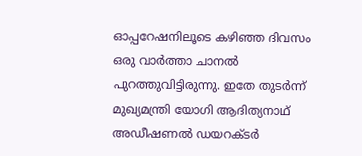ഓപ്പറേഷനിലൂടെ കഴിഞ്ഞ ദിവസം ഒരു വാർത്താ ചാനൽ പുറത്തുവിട്ടിരുന്നു. ഇതേ തുടർന്ന് മുഖ്യമന്ത്രി യോഗി ആദിത്യനാഥ് അഡീഷണൽ ഡയറക്ടർ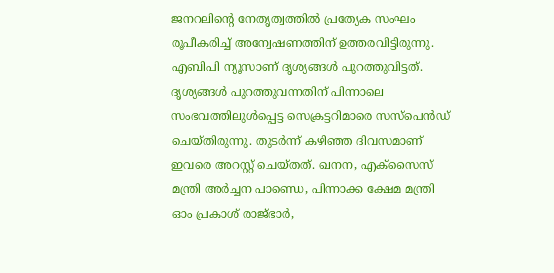ജനറലിന്റെ നേതൃത്വത്തിൽ പ്രത്യേക സംഘം രൂപീകരിച്ച് അന്വേഷണത്തിന് ഉത്തരവിട്ടിരുന്നു. എബിപി ന്യൂസാണ് ദൃശ്യങ്ങൾ പുറത്തുവിട്ടത്. ദൃശ്യങ്ങൾ പുറത്തുവന്നതിന് പിന്നാലെ സംഭവത്തിലുൾപ്പെട്ട സെക്രട്ടറിമാരെ സസ്പെൻഡ് ചെയ്തിരുന്നു. തുടർന്ന് കഴിഞ്ഞ ദിവസമാണ് ഇവരെ അറസ്റ്റ് ചെയ്തത്. ഖനന, എക്സൈസ് മന്ത്രി അർച്ചന പാണ്ഡെ, പിന്നാക്ക ക്ഷേമ മന്ത്രി ഓം പ്രകാശ് രാജ്ഭാർ,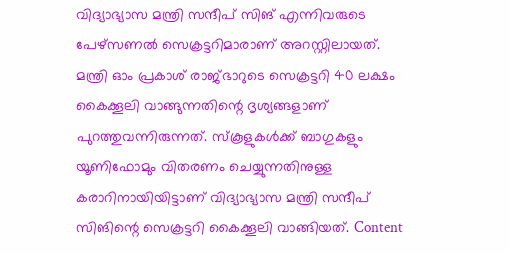വിദ്യാഭ്യാസ മന്ത്രി സന്ദീപ് സിങ് എന്നിവരുടെ പേഴ്സണൽ സെക്രട്ടറിമാരാണ് അറസ്റ്റിലായത്. മന്ത്രി ഓം പ്രകാശ് രാജ്ഭാറുടെ സെക്രട്ടറി 40 ലക്ഷം കൈക്കൂലി വാങ്ങുന്നതിന്റെ ദൃശ്യങ്ങളാണ് പുറത്തുവന്നിരുന്നത്. സ്കൂളുകൾക്ക് ബാഗുകളും യൂണിഫോമും വിതരണം ചെയ്യുന്നതിനുള്ള കരാറിനായിയിട്ടാണ് വിദ്യാഭ്യാസ മന്ത്രി സന്ദീപ് സിങിന്റെ സെക്രട്ടറി കൈക്കൂലി വാങ്ങിയത്. Content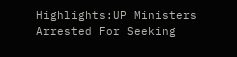Highlights:UP Ministers Arrested For Seeking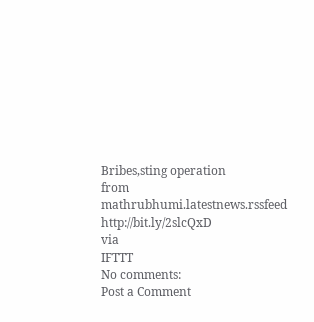Bribes,sting operation
from mathrubhumi.latestnews.rssfeed http://bit.ly/2slcQxD
via
IFTTT
No comments:
Post a Comment